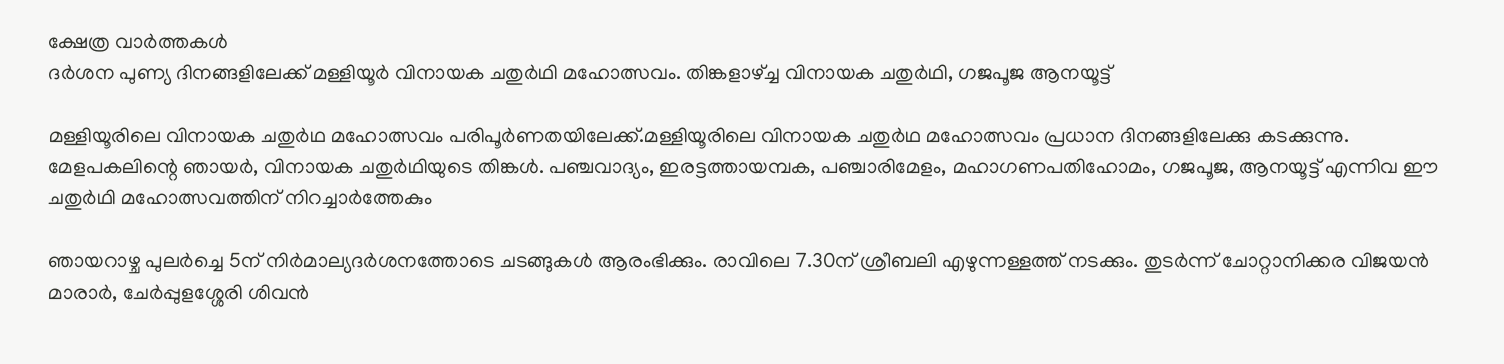ക്ഷേത്ര വാർത്തകൾ
ദര്‍ശന പുണ്യ ദിനങ്ങളിലേക്ക് മള്ളിയൂര്‍ വിനായക ചതുര്‍ഥി മഹോത്സവം. തിങ്കളാഴ്ച്ച വിനായക ചതുര്‍ഥി, ഗജപൂജ ആനയൂട്ട്

മള്ളിയൂരിലെ വിനായക ചതുര്‍ഥ മഹോത്സവം പരിപൂര്‍ണതയിലേക്ക്.മള്ളിയൂരിലെ വിനായക ചതുര്‍ഥ മഹോത്സവം പ്രധാന ദിനങ്ങളിലേക്കു കടക്കുന്നു. മേളപകലിന്റെ ഞായര്‍, വിനായക ചതുര്‍ഥിയുടെ തിങ്കള്‍. പഞ്ചവാദ്യം, ഇരട്ടത്തായമ്പക, പഞ്ചാരിമേളം, മഹാഗണപതിഹോമം, ഗജപൂജ, ആനയൂട്ട് എന്നിവ ഈ ചതുര്‍ഥി മഹോത്സവത്തിന് നിറച്ചാര്‍ത്തേകും

ഞായറാഴ്ച പുലര്‍ച്ചെ 5ന് നിര്‍മാല്യദര്‍ശനത്തോടെ ചടങ്ങുകള്‍ ആരംഭിക്കും. രാവിലെ 7.30ന് ശ്രീബലി എഴുന്നള്ളത്ത് നടക്കും. തുടര്‍ന്ന് ചോറ്റാനിക്കര വിജയന്‍ മാരാര്‍, ചേര്‍പ്പുളശ്ശേരി ശിവന്‍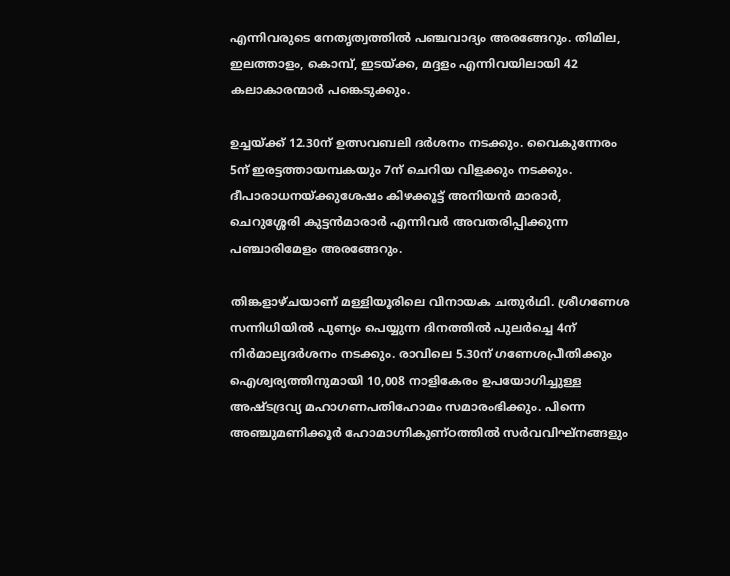എന്നിവരുടെ നേതൃത്വത്തില്‍ പഞ്ചവാദ്യം അരങ്ങേറും. തിമില, ഇലത്താളം, കൊമ്പ്, ഇടയ്ക്ക, മദ്ദളം എന്നിവയിലായി 42 കലാകാരന്മാര്‍ പങ്കെടുക്കും.

ഉച്ചയ്ക്ക് 12.30ന് ഉത്സവബലി ദര്‍ശനം നടക്കും. വൈകുന്നേരം 5ന് ഇരട്ടത്തായമ്പകയും 7ന് ചെറിയ വിളക്കും നടക്കും. ദീപാരാധനയ്ക്കുശേഷം കിഴക്കൂട്ട് അനിയന്‍ മാരാര്‍, ചെറുശ്ശേരി കുട്ടന്‍മാരാര്‍ എന്നിവര്‍ അവതരിപ്പിക്കുന്ന പഞ്ചാരിമേളം അരങ്ങേറും.

തിങ്കളാഴ്ചയാണ് മള്ളിയൂരിലെ വിനായക ചതുര്‍ഥി. ശ്രീഗണേശ സന്നിധിയില്‍ പുണ്യം പെയ്യുന്ന ദിനത്തില്‍ പുലര്‍ച്ചെ 4ന് നിര്‍മാല്യദര്‍ശനം നടക്കും. രാവിലെ 5.30ന് ഗണേശപ്രീതിക്കും ഐശ്വര്യത്തിനുമായി 10,008 നാളികേരം ഉപയോഗിച്ചുള്ള അഷ്ടദ്രവ്യ മഹാഗണപതിഹോമം സമാരംഭിക്കും. പിന്നെ അഞ്ചുമണിക്കൂര്‍ ഹോമാഗ്നികുണ്ഠത്തില്‍ സര്‍വവിഘ്‌നങ്ങളും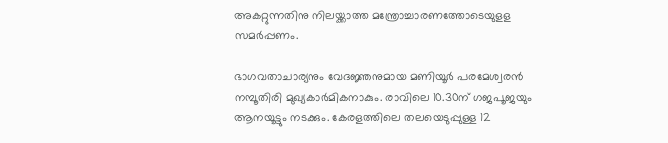അകറ്റുന്നതിനു നിലയ്ക്കാത്ത മന്ത്രോച്ചാരണത്തോടെയുളള സമര്‍പ്പണം.

ഭാഗവതാചാര്യനും വേദജ്ഞനുമായ മണിയൂര്‍ പരമേശ്വരന്‍ നമ്പൂതിരി മുഖ്യകാര്‍മികനാകും. രാവിലെ 10.30ന് ഗജപൂജയും ആനയൂട്ടും നടക്കും. കേരളത്തിലെ തലയെടുപ്പുള്ള 12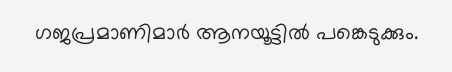ഗജപ്രമാണിമാര്‍ ആനയൂട്ടില്‍ പങ്കെടുക്കും.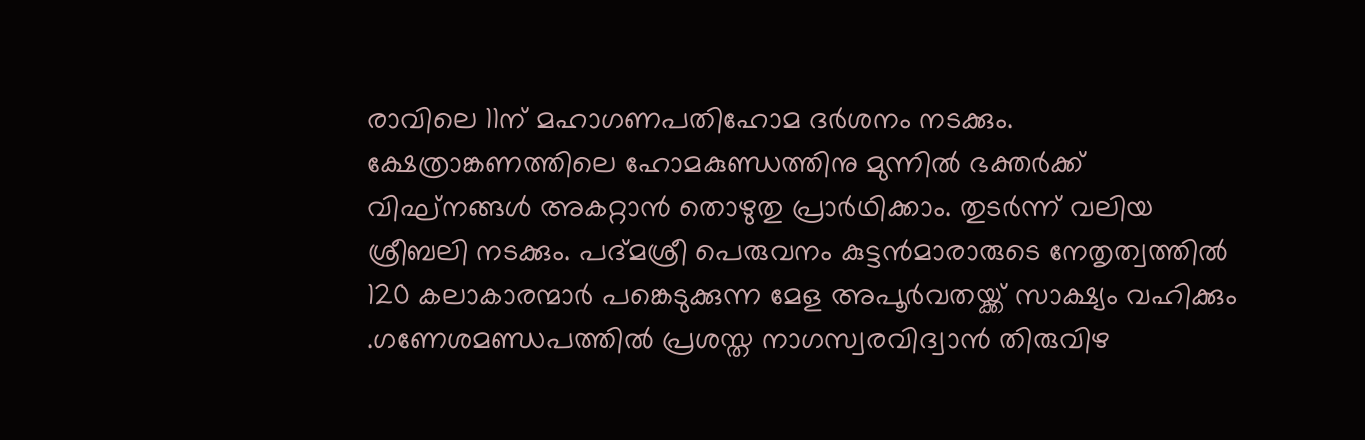രാവിലെ 11ന് മഹാഗണപതിഹോമ ദര്‍ശനം നടക്കും. ക്ഷേത്രാങ്കണത്തിലെ ഹോമകുണ്ഡത്തിനു മുന്നില്‍ ഭക്തര്‍ക്ക് വിഘ്‌നങ്ങള്‍ അകറ്റാന്‍ തൊഴുതു പ്രാര്‍ഥിക്കാം. തുടര്‍ന്ന് വലിയ ശ്രീബലി നടക്കും. പദ്മശ്രീ പെരുവനം കുട്ടന്‍മാരാരുടെ നേതൃത്വത്തില്‍ 120 കലാകാരന്മാര്‍ പങ്കെടുക്കുന്ന മേള അപൂർവതയ്ക്ക് സാക്ഷ്യം വഹിക്കും .ഗണേശമണ്ഡപത്തില്‍ പ്രശസ്ത നാഗസ്വരവിദ്വാന്‍ തിരുവിഴ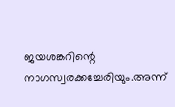ജയശങ്കറിന്റെ നാഗസ്വരക്കച്ചേരിയും.അന്ന്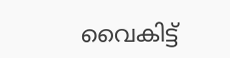വൈകിട്ട്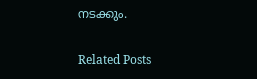നടക്കും.

Related Posts